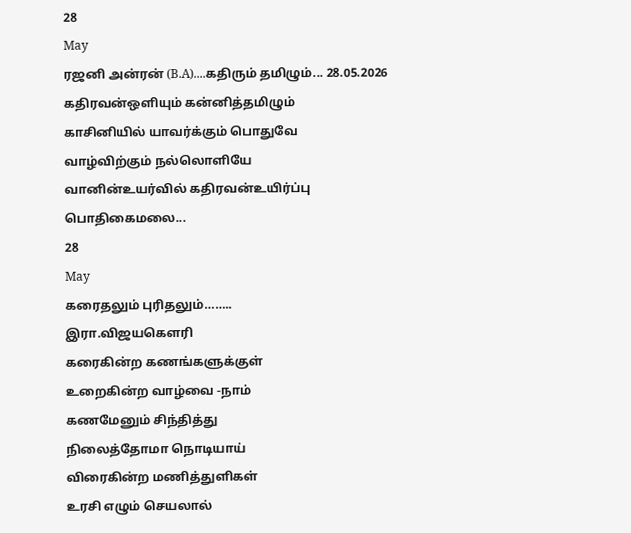28
May
ரஜனி அன்ரன் (B.A)....கதிரும் தமிழும்... 28.05.2026
கதிரவன்ஒளியும் கன்னித்தமிழும்
காசினியில் யாவர்க்கும் பொதுவே
வாழ்விற்கும் நல்லொளியே
வானின்உயர்வில் கதிரவன்உயிர்ப்பு
பொதிகைமலை...
28
May
கரைதலும் புரிதலும்……..
இரா.விஜயகௌரி
கரைகின்ற கணங்களுக்குள்
உறைகின்ற வாழ்வை -நாம்
கணமேனும் சிந்தித்து
நிலைத்தோமா நொடியாய்
விரைகின்ற மணித்துளிகள்
உரசி எழும் செயலால்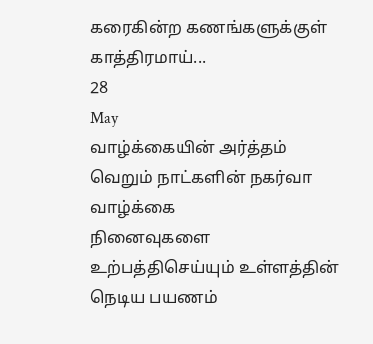கரைகின்ற கணங்களுக்குள்
காத்திரமாய்...
28
May
வாழ்க்கையின் அர்த்தம்
வெறும் நாட்களின் நகர்வா வாழ்க்கை
நினைவுகளை உற்பத்திசெய்யும் உள்ளத்தின் நெடிய பயணம்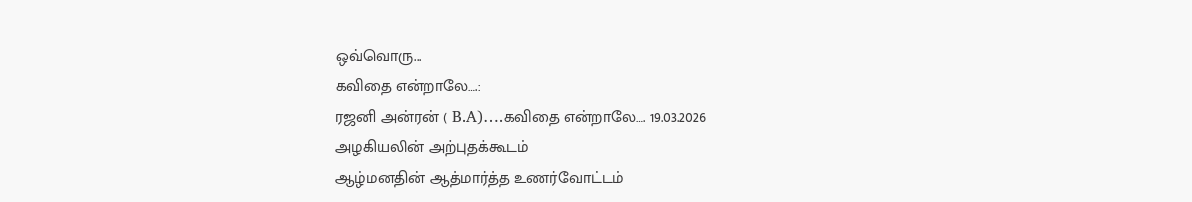ஒவ்வொரு...
கவிதை என்றாலே….:
ரஜனி அன்ரன் ( B.A)….கவிதை என்றாலே…. 19.03.2026
அழகியலின் அற்புதக்கூடம்
ஆழ்மனதின் ஆத்மார்த்த உணர்வோட்டம்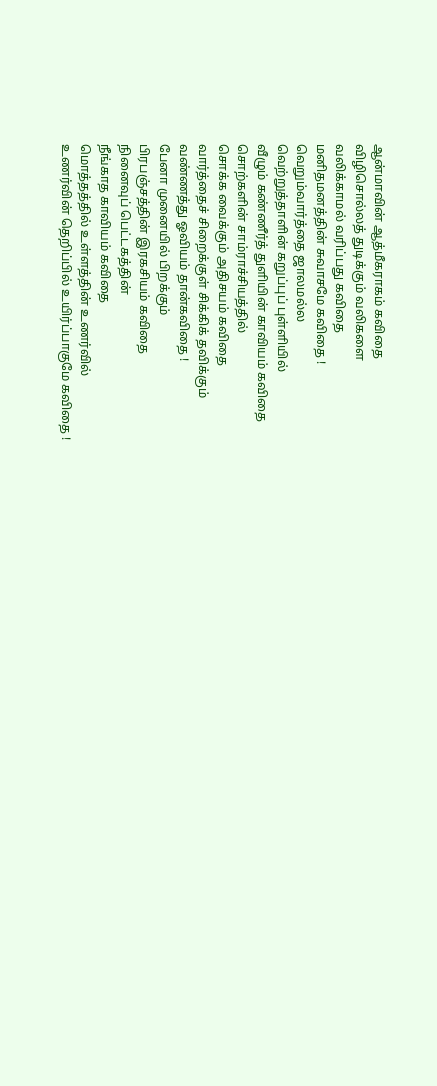ஆன்மாவின் ஆத்மீகராகம் கவிதை
விழிசொல்லத் துடிக்கும் வலிகளை
வலிக்காமல் வரிப்பது கவிதை
மனிதமனத்தின் சுவாசமே கவிதை !
வெறும்வார்த்தை ஜாலமல்ல
வெற்றுத்தாளின் கறுப்புப் புள்ளியில்
வீழும் கண்ணீர்த் துளியின் காவியம் கவிதை
சொற்களின் சாம்ராச்சியத்தில்
சொக்க வைக்கும் அதிசயம் கவிதை
வார்த்தைச் சிறைக்குள் சிக்கிக் தவிக்கும்
வண்ணத்து ஓவியம் தான்கவிதை !
பேனா முனையில் பிறக்கும்
பிரபஞ்சத்தின் இரகசியம் கவிதை
நினைவுப் பெட்டகத்தின்
நீங்காத காவியம் கவிதை
மொத்தத்தில் உள்ளத்தின் உணர்வில்
உணர்வின் தெறிப்பில் உயிர்ப்பாகுமே கவிதை !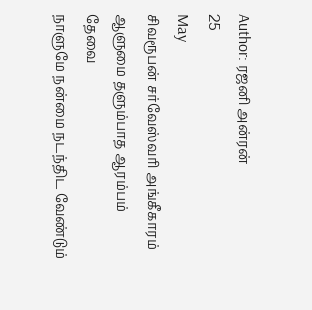Author: ரஜனி அன்ரன்
25
May
சிவரூபன் சர்வேஸ்வரி அங்கீகாரம்
ஆளுமை தளும்பாத ஆரம்பம் தேவை
நாளுமே நன்மை நடந்திட வேண்டும்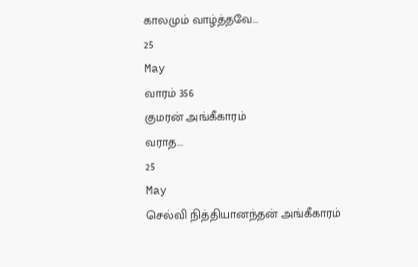காலமும் வாழ்த்தவே...
25
May
வாரம் 356
குமரன் அங்கீகாரம்
வராத...
25
May
செல்வி நித்தியானந்தன் அங்கீகாரம்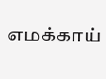எமக்காய்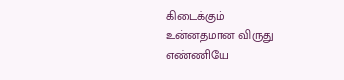கிடைக்கும்
உன்னதமான விருது
எண்ணியே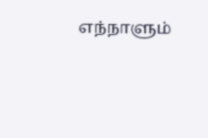எந்நாளும்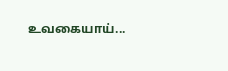உவகையாய்...